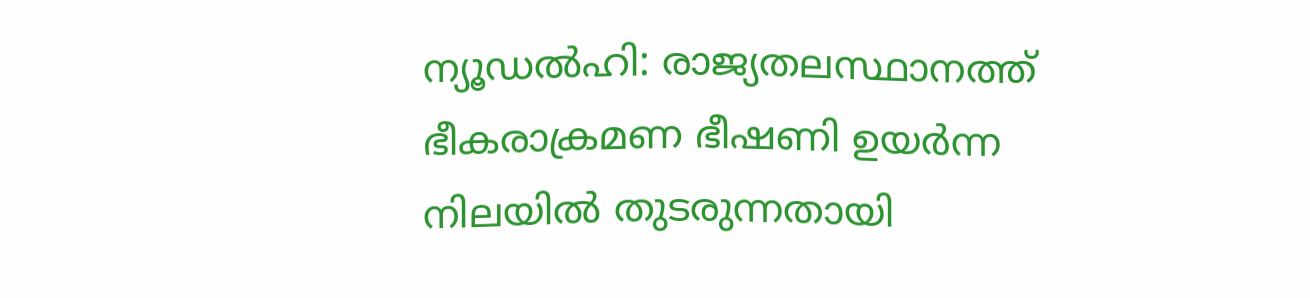ന്യൂഡൽഹി: രാജ്യതലസ്ഥാനത്ത് ഭീകരാക്രമണ ഭീഷണി ഉയർന്ന നിലയിൽ തുടരുന്നതായി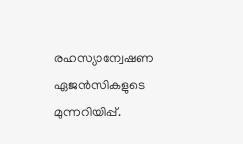രഹസ്യാന്വേഷണ ഏജൻസികളുടെ മുന്നറിയിപ്പ്.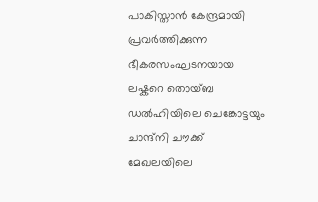പാകിസ്താൻ കേന്ദ്രമായി പ്രവർത്തിക്കുന്ന ഭീകരസംഘടനയായ ലഷ്കറെ തൊയ്ബ ഡൽഹിയിലെ ചെങ്കോട്ടയും ചാന്ദ്‌നി ചൗക്ക് മേഖലയിലെ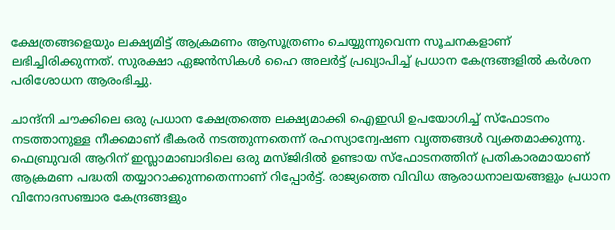ക്ഷേത്രങ്ങളെയും ലക്ഷ്യമിട്ട് ആക്രമണം ആസൂത്രണം ചെയ്യുന്നുവെന്ന സൂചനകളാണ് ലഭിച്ചിരിക്കുന്നത്. സുരക്ഷാ ഏജൻസികൾ ഹൈ അലർട്ട് പ്രഖ്യാപിച്ച് പ്രധാന കേന്ദ്രങ്ങളിൽ കർശന പരിശോധന ആരംഭിച്ചു.

ചാന്ദ്‌നി ചൗക്കിലെ ഒരു പ്രധാന ക്ഷേത്രത്തെ ലക്ഷ്യമാക്കി ഐഇഡി ഉപയോഗിച്ച് സ്ഫോടനം നടത്താനുള്ള നീക്കമാണ് ഭീകരർ നടത്തുന്നതെന്ന് രഹസ്യാന്വേഷണ വൃത്തങ്ങൾ വ്യക്തമാക്കുന്നു. ഫെബ്രുവരി ആറിന് ഇസ്ലാമാബാദിലെ ഒരു മസ്ജിദിൽ ഉണ്ടായ സ്ഫോടനത്തിന് പ്രതികാരമായാണ് ആക്രമണ പദ്ധതി തയ്യാറാക്കുന്നതെന്നാണ് റിപ്പോർട്ട്. രാജ്യത്തെ വിവിധ ആരാധനാലയങ്ങളും പ്രധാന വിനോദസഞ്ചാര കേന്ദ്രങ്ങളും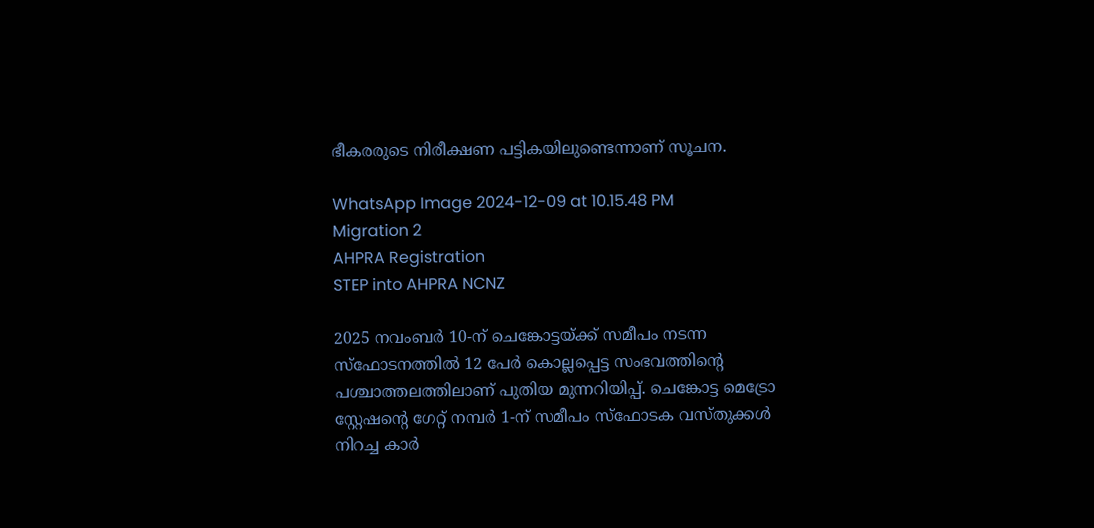ഭീകരരുടെ നിരീക്ഷണ പട്ടികയിലുണ്ടെന്നാണ് സൂചന.

WhatsApp Image 2024-12-09 at 10.15.48 PM
Migration 2
AHPRA Registration
STEP into AHPRA NCNZ

2025 നവംബർ 10-ന് ചെങ്കോട്ടയ്ക്ക് സമീപം നടന്ന സ്‌ഫോടനത്തിൽ 12 പേർ കൊല്ലപ്പെട്ട സംഭവത്തിന്റെ പശ്ചാത്തലത്തിലാണ് പുതിയ മുന്നറിയിപ്പ്. ചെങ്കോട്ട മെട്രോ സ്റ്റേഷന്റെ ഗേറ്റ് നമ്പർ 1-ന് സമീപം സ്‌ഫോടക വസ്തുക്കൾ നിറച്ച കാർ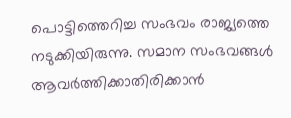പൊട്ടിത്തെറിച്ച സംഭവം രാജ്യത്തെ നടുക്കിയിരുന്നു. സമാന സംഭവങ്ങൾ ആവർത്തിക്കാതിരിക്കാൻ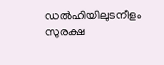ഡൽഹിയിലുടനീളം സുരക്ഷ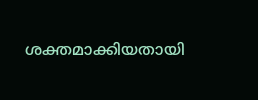ശക്തമാക്കിയതായി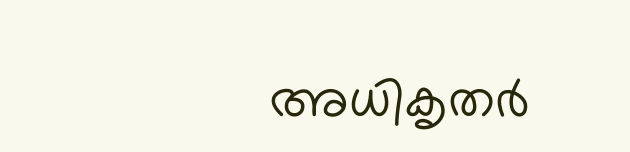അധികൃതർ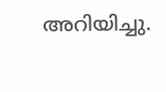അറിയിച്ചു.